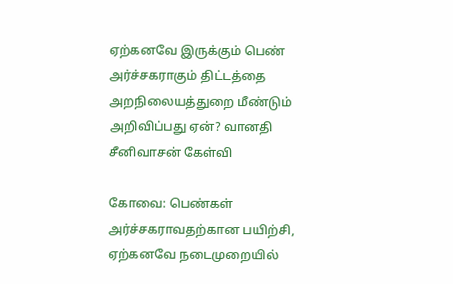ஏற்கனவே இருக்கும் பெண் அர்ச்சகராகும் திட்டத்தை அறநிலையத்துறை மீண்டும் அறிவிப்பது ஏன்? வானதி சீனிவாசன் கேள்வி

கோவை: பெண்கள் அர்ச்சகராவதற்கான பயிற்சி, ஏற்கனவே நடைமுறையில்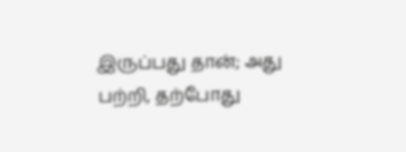இருப்பது தான்; அது பற்றி, தற்போது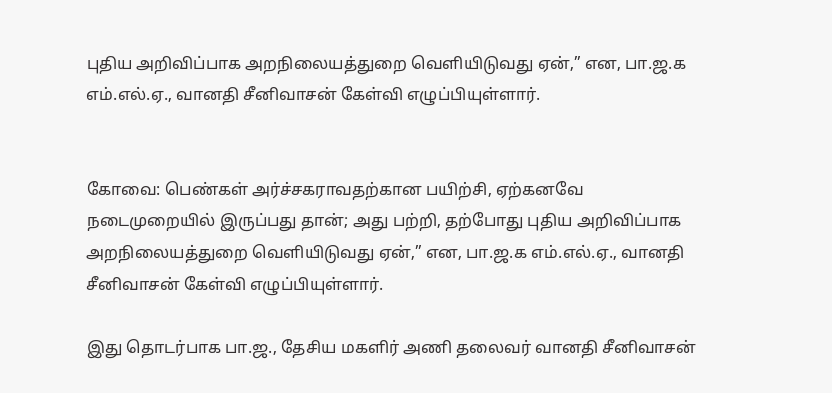புதிய அறிவிப்பாக அறநிலையத்துறை வெளியிடுவது ஏன்,” என, பா.ஜ.க எம்.எல்.ஏ., வானதி சீனிவாசன் கேள்வி எழுப்பியுள்ளார்.


கோவை: பெண்கள் அர்ச்சகராவதற்கான பயிற்சி, ஏற்கனவே நடைமுறையில் இருப்பது தான்; அது பற்றி, தற்போது புதிய அறிவிப்பாக அறநிலையத்துறை வெளியிடுவது ஏன்,” என, பா.ஜ.க எம்.எல்.ஏ., வானதி சீனிவாசன் கேள்வி எழுப்பியுள்ளார்.

இது தொடர்பாக பா.ஜ., தேசிய மகளிர் அணி தலைவர் வானதி சீனிவாசன்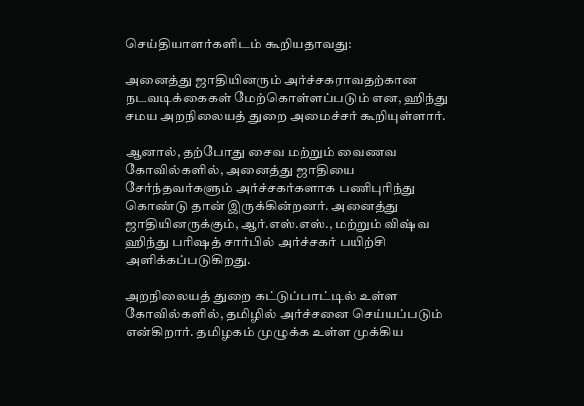செய்தியாளர்களிடம் கூறியதாவது:

அனைத்து ஜாதியினரும் அர்ச்சகராவதற்கான நடவடிக்கைகள் மேற்கொள்ளப்படும் என, ஹிந்து சமய அறநிலையத் துறை அமைச்சர் கூறியுள்ளார்.

ஆனால், தற்போது சைவ மற்றும் வைணவ கோவில்களில், அனைத்து ஜாதியை சேர்ந்தவர்களும் அர்ச்சகர்களாக பணிபுரிந்து கொண்டு தான் இருக்கின்றனர். அனைத்து ஜாதியினருக்கும், ஆர்.எஸ்.எஸ்., மற்றும் விஷ்வ ஹிந்து பரிஷத் சார்பில் அர்ச்சகர் பயிற்சி அளிக்கப்படுகிறது.

அறநிலையத் துறை கட்டுப்பாட்டில் உள்ள கோவில்களில், தமிழில் அர்ச்சனை செய்யப்படும் என்கிறார். தமிழகம் முழுக்க உள்ள முக்கிய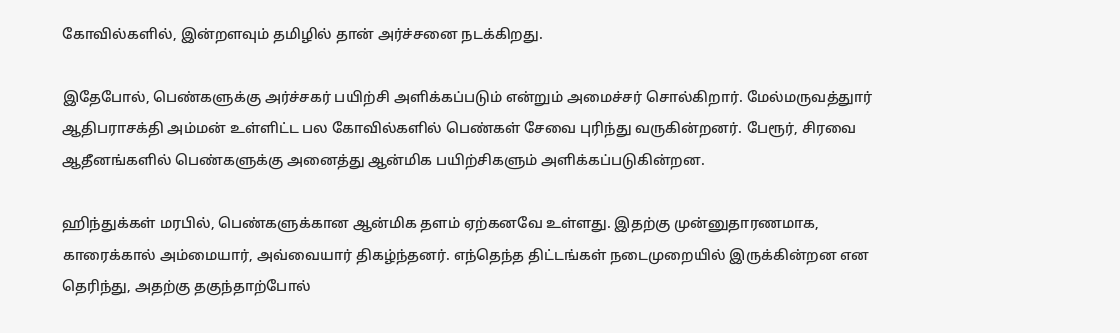கோவில்களில், இன்றளவும் தமிழில் தான் அர்ச்சனை நடக்கிறது.

இதேபோல், பெண்களுக்கு அர்ச்சகர் பயிற்சி அளிக்கப்படும் என்றும் அமைச்சர் சொல்கிறார். மேல்மருவத்துார் ஆதிபராசக்தி அம்மன் உள்ளிட்ட பல கோவில்களில் பெண்கள் சேவை புரிந்து வருகின்றனர். பேரூர், சிரவை ஆதீனங்களில் பெண்களுக்கு அனைத்து ஆன்மிக பயிற்சிகளும் அளிக்கப்படுகின்றன.

ஹிந்துக்கள் மரபில், பெண்களுக்கான ஆன்மிக தளம் ஏற்கனவே உள்ளது. இதற்கு முன்னுதாரணமாக, காரைக்கால் அம்மையார், அவ்வையார் திகழ்ந்தனர். எந்தெந்த திட்டங்கள் நடைமுறையில் இருக்கின்றன என தெரிந்து, அதற்கு தகுந்தாற்போல்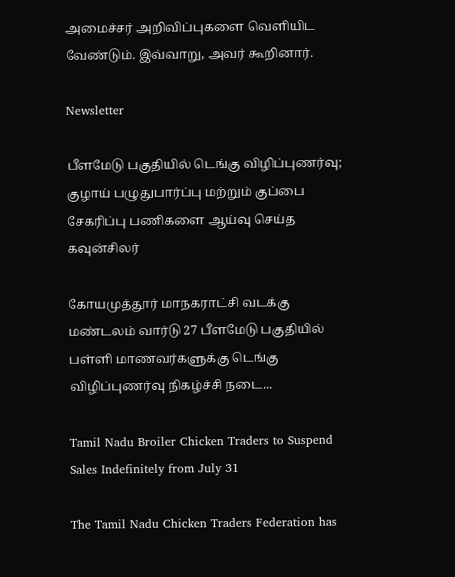அமைச்சர் அறிவிப்புகளை வெளியிட வேண்டும். இவ்வாறு, அவர் கூறினார்.

Newsletter

பீளமேடு பகுதியில் டெங்கு விழிப்புணர்வு; குழாய் பழுதுபார்ப்பு மற்றும் குப்பை சேகரிப்பு பணிகளை ஆய்வு செய்த கவுன்சிலர்

கோயமுத்தூர் மாநகராட்சி வடக்கு மண்டலம் வார்டு 27 பீளமேடு பகுதியில் பள்ளி மாணவர்களுக்கு டெங்கு விழிப்புணர்வு நிகழ்ச்சி நடை...

Tamil Nadu Broiler Chicken Traders to Suspend Sales Indefinitely from July 31

The Tamil Nadu Chicken Traders Federation has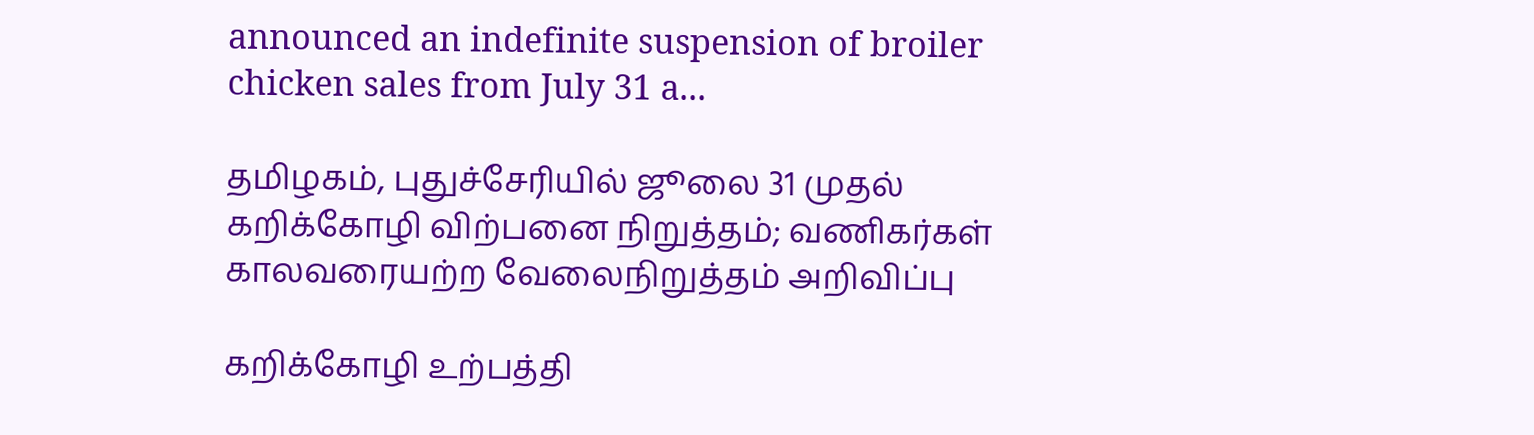announced an indefinite suspension of broiler chicken sales from July 31 a...

தமிழகம், புதுச்சேரியில் ஜூலை 31 முதல் கறிக்கோழி விற்பனை நிறுத்தம்; வணிகர்கள் காலவரையற்ற வேலைநிறுத்தம் அறிவிப்பு

கறிக்கோழி உற்பத்தி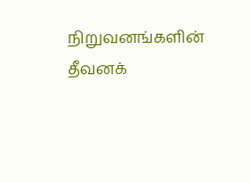நிறுவனங்களின் தீவனக்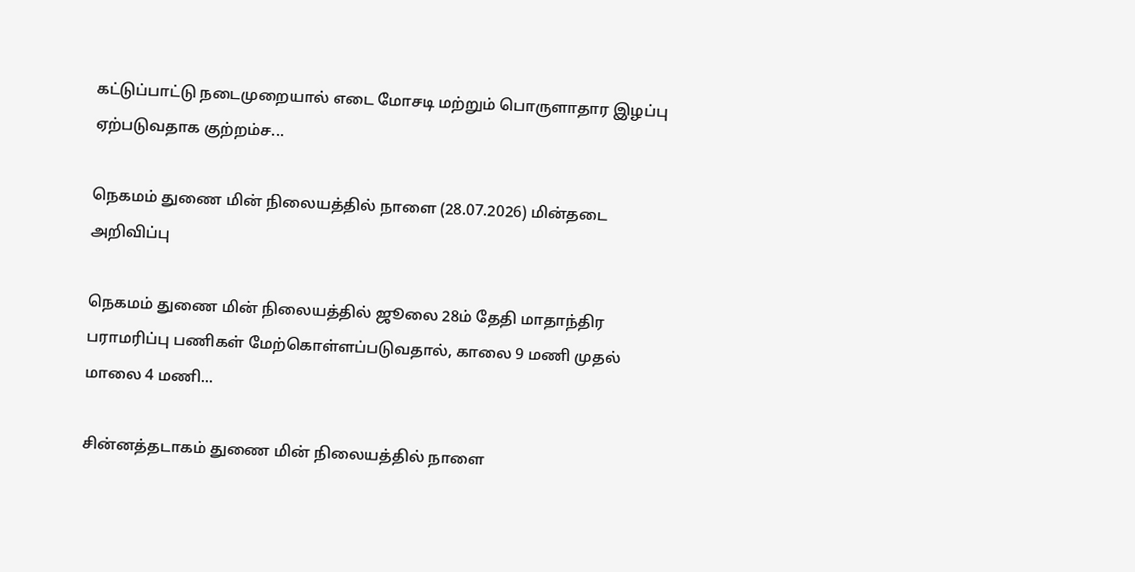கட்டுப்பாட்டு நடைமுறையால் எடை மோசடி மற்றும் பொருளாதார இழப்பு ஏற்படுவதாக குற்றம்ச...

நெகமம் துணை மின் நிலையத்தில் நாளை (28.07.2026) மின்தடை அறிவிப்பு

நெகமம் துணை மின் நிலையத்தில் ஜூலை 28ம் தேதி மாதாந்திர பராமரிப்பு பணிகள் மேற்கொள்ளப்படுவதால், காலை 9 மணி முதல் மாலை 4 மணி...

சின்னத்தடாகம் துணை மின் நிலையத்தில் நாளை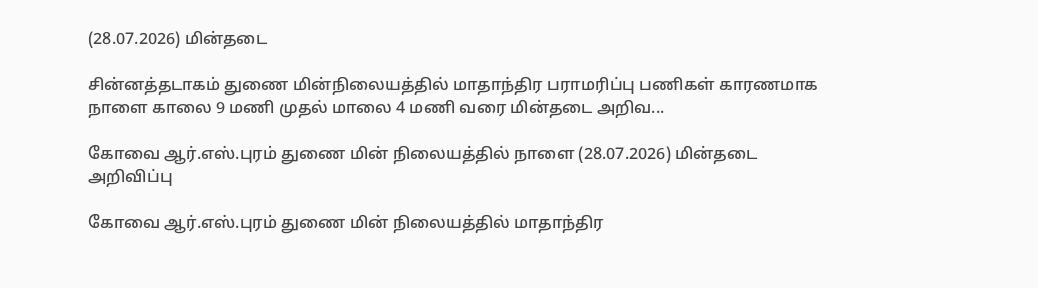(28.07.2026) மின்தடை

சின்னத்தடாகம் துணை மின்நிலையத்தில் மாதாந்திர பராமரிப்பு பணிகள் காரணமாக நாளை காலை 9 மணி முதல் மாலை 4 மணி வரை மின்தடை அறிவ...

கோவை ஆர்.எஸ்.புரம் துணை மின் நிலையத்தில் நாளை (28.07.2026) மின்தடை அறிவிப்பு

கோவை ஆர்.எஸ்.புரம் துணை மின் நிலையத்தில் மாதாந்திர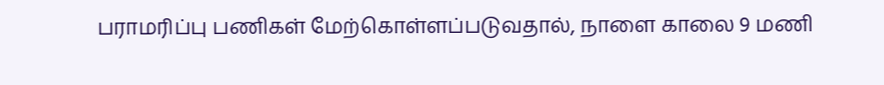பராமரிப்பு பணிகள் மேற்கொள்ளப்படுவதால், நாளை காலை 9 மணி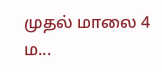முதல் மாலை 4 ம...